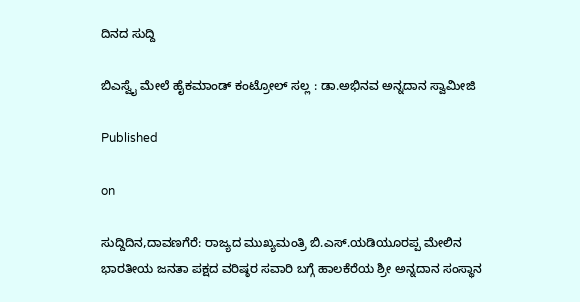ದಿನದ ಸುದ್ದಿ

ಬಿಎಸ್ವೈ ಮೇಲೆ ಹೈಕಮಾಂಡ್ ಕಂಟ್ರೋಲ್ ಸಲ್ಲ : ಡಾ.ಅಭಿನವ ಅನ್ನದಾನ ಸ್ವಾಮೀಜಿ

Published

on

ಸುದ್ದಿದಿನ,ದಾವಣಗೆರೆ: ರಾಜ್ಯದ ಮುಖ್ಯಮಂತ್ರಿ ಬಿ.ಎಸ್.ಯಡಿಯೂರಪ್ಪ ಮೇಲಿನ ಭಾರತೀಯ ಜನತಾ ಪಕ್ಷದ ವರಿಷ್ಠರ ಸವಾರಿ ಬಗ್ಗೆ ಹಾಲಕೆರೆಯ ಶ್ರೀ ಅನ್ನದಾನ ಸಂಸ್ಥಾನ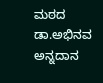ಮಠದ ಡಾ.ಅಭಿನವ ಅನ್ನದಾನ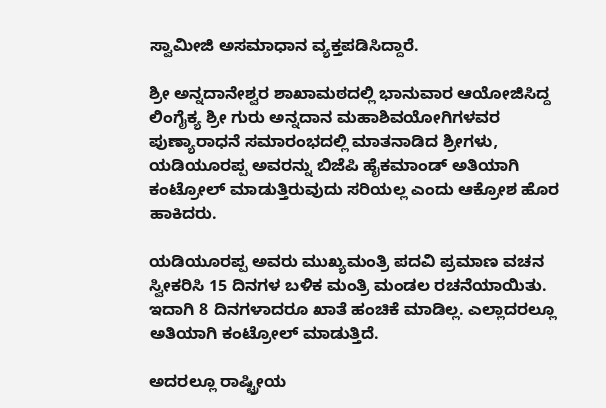ಸ್ವಾಮೀಜಿ ಅಸಮಾಧಾನ ವ್ಯಕ್ತಪಡಿಸಿದ್ದಾರೆ.

ಶ್ರೀ ಅನ್ನದಾನೇಶ್ವರ ಶಾಖಾಮಠದಲ್ಲಿ ಭಾನುವಾರ ಆಯೋಜಿಸಿದ್ದ ಲಿಂಗೈಕ್ಯ ಶ್ರೀ ಗುರು ಅನ್ನದಾನ ಮಹಾಶಿವಯೋಗಿಗಳವರ ಪುಣ್ಯಾರಾಧನೆ ಸಮಾರಂಭದಲ್ಲಿ ಮಾತನಾಡಿದ ಶ್ರೀಗಳು, ಯಡಿಯೂರಪ್ಪ ಅವರನ್ನು ಬಿಜೆಪಿ ಹೈಕಮಾಂಡ್ ಅತಿಯಾಗಿ ಕಂಟ್ರೋಲ್ ಮಾಡುತ್ತಿರುವುದು ಸರಿಯಲ್ಲ ಎಂದು ಆಕ್ರೋಶ ಹೊರ ಹಾಕಿದರು.

ಯಡಿಯೂರಪ್ಪ ಅವರು ಮುಖ್ಯಮಂತ್ರಿ ಪದವಿ ಪ್ರಮಾಣ ವಚನ ಸ್ವೀಕರಿಸಿ 15 ದಿನಗಳ ಬಳಿಕ ಮಂತ್ರಿ ಮಂಡಲ ರಚನೆಯಾಯಿತು. ಇದಾಗಿ 8 ದಿನಗಳಾದರೂ ಖಾತೆ ಹಂಚಿಕೆ ಮಾಡಿಲ್ಲ. ಎಲ್ಲಾದರಲ್ಲೂ ಅತಿಯಾಗಿ ಕಂಟ್ರೋಲ್ ಮಾಡುತ್ತಿದೆ.

ಅದರಲ್ಲೂ ರಾಷ್ಟ್ರೀಯ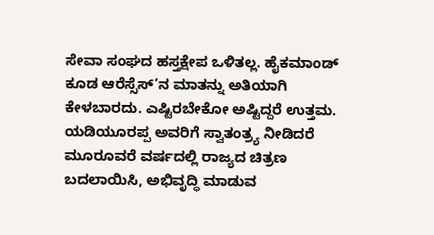ಸೇವಾ ಸಂಘದ ಹಸ್ತಕ್ಷೇಪ ಒಳಿತಲ್ಲ. ಹೈಕಮಾಂಡ್ ಕೂಡ ಆರೆಸ್ಸೆಸ್’ನ ಮಾತನ್ನು ಅತಿಯಾಗಿ ಕೇಳಬಾರದು. ಎಷ್ಟಿರಬೇಕೋ ಅಷ್ಟಿದ್ದರೆ ಉತ್ತಮ. ಯಡಿಯೂರಪ್ಪ ಅವರಿಗೆ ಸ್ವಾತಂತ್ರ್ಯ ನೀಡಿದರೆ ಮೂರೂವರೆ ವರ್ಷದಲ್ಲಿ ರಾಜ್ಯದ ಚಿತ್ರಣ ಬದಲಾಯಿಸಿ, ಅಭಿವೃದ್ಧಿ ಮಾಡುವ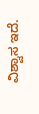ವಿಶ್ವಾಸ ಇದೆ.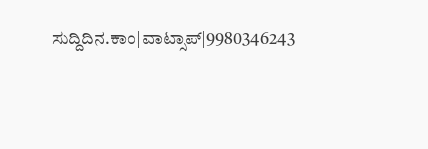ಸುದ್ದಿದಿನ.ಕಾಂ|ವಾಟ್ಸಾಪ್|9980346243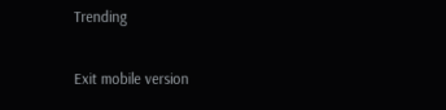Trending

Exit mobile version